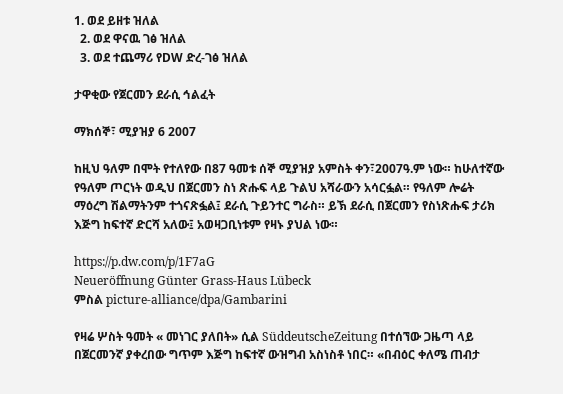1. ወደ ይዘቱ ዝለል
  2. ወደ ዋናዉ ገፅ ዝለል
  3. ወደ ተጨማሪ የDW ድረ-ገፅ ዝለል

ታዋቂው የጀርመን ደራሲ ኅልፈት

ማክሰኞ፣ ሚያዝያ 6 2007

ከዚህ ዓለም በሞት የተለየው በ87 ዓመቱ ሰኞ ሚያዝያ አምስት ቀን፣2007ዓ.ም ነው። ከሁለተኛው የዓለም ጦርነት ወዲህ በጀርመን ስነ ጽሑፍ ላይ ጉልህ አሻራውን አሳርፏል። የዓለም ሎሬት ማዕረግ ሽልማትንም ተጎናጽፏል፤ ደራሲ ጉይንተር ግራስ። ይኽ ደራሲ በጀርመን የስነጽሑፍ ታሪክ እጅግ ከፍተኛ ድርሻ አለው፤ አወዛጋቢነቱም የዛኑ ያህል ነው።

https://p.dw.com/p/1F7aG
Neueröffnung Günter Grass-Haus Lübeck
ምስል picture-alliance/dpa/Gambarini

የዛሬ ሦስት ዓመት « መነገር ያለበት» ሲል SüddeutscheZeitung በተሰኘው ጋዜጣ ላይ በጀርመንኛ ያቀረበው ግጥም እጅግ ከፍተኛ ውዝግብ አስነስቶ ነበር። «በብዕር ቀለሜ ጠብታ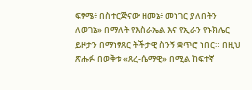ፍፃሜ፥ በስተርጅናው ዘመኔ፥ መነገር ያለበትን ለወገኔ» በማለት የእስራኤል እና የኢራን የኑክሌር ይዞታን በማነፃጸር ትችታዊ ስንኝ ቋጥሮ ነበር። በዚህ ጽሑፉ በወቅቱ «ጸረ-ሴማዊ» በሚል ከፍተኛ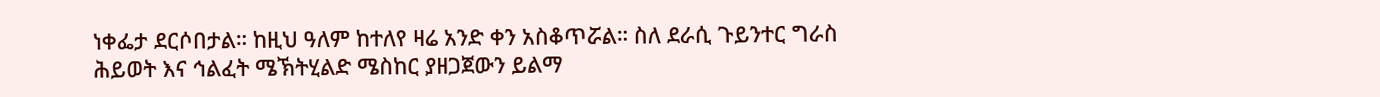ነቀፌታ ደርሶበታል። ከዚህ ዓለም ከተለየ ዛሬ አንድ ቀን አስቆጥሯል። ስለ ደራሲ ጉይንተር ግራስ ሕይወት እና ኅልፈት ሜኽትሂልድ ሜስከር ያዘጋጀውን ይልማ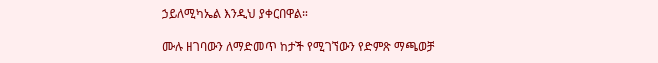ኃይለሚካኤል እንዲህ ያቀርበዋል።

ሙሉ ዘገባውን ለማድመጥ ከታች የሚገኘውን የድምጽ ማጫወቻ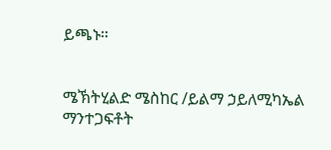ይጫኑ።


ሜኽትሂልድ ሜስከር /ይልማ ኃይለሚካኤል
ማንተጋፍቶት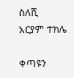ስለሺ
አርያም ተክሌ

ቀጣዩን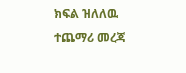ክፍል ዝለለዉ ተጨማሪ መረጃ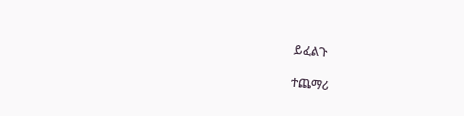ይፈልጉ

ተጨማሪ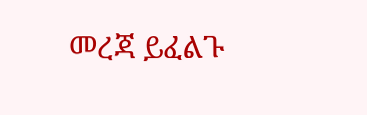መረጃ ይፈልጉ